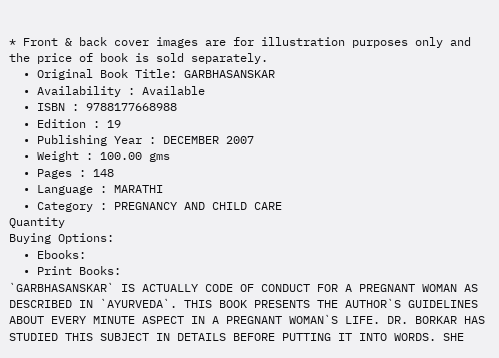* Front & back cover images are for illustration purposes only and the price of book is sold separately.
  • Original Book Title: GARBHASANSKAR
  • Availability : Available
  • ISBN : 9788177668988
  • Edition : 19
  • Publishing Year : DECEMBER 2007
  • Weight : 100.00 gms
  • Pages : 148
  • Language : MARATHI
  • Category : PREGNANCY AND CHILD CARE
Quantity
Buying Options:
  • Ebooks:
  • Print Books:
`GARBHASANSKAR` IS ACTUALLY CODE OF CONDUCT FOR A PREGNANT WOMAN AS DESCRIBED IN `AYURVEDA`. THIS BOOK PRESENTS THE AUTHOR`S GUIDELINES ABOUT EVERY MINUTE ASPECT IN A PREGNANT WOMAN`S LIFE. DR. BORKAR HAS STUDIED THIS SUBJECT IN DETAILS BEFORE PUTTING IT INTO WORDS. SHE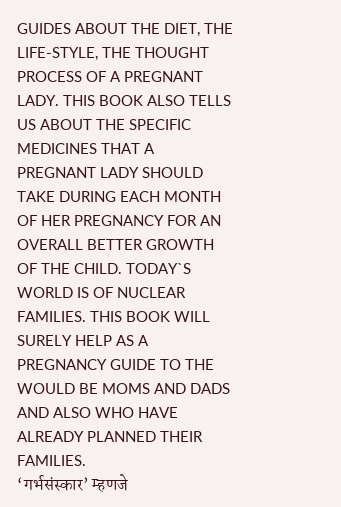GUIDES ABOUT THE DIET, THE LIFE-STYLE, THE THOUGHT PROCESS OF A PREGNANT LADY. THIS BOOK ALSO TELLS US ABOUT THE SPECIFIC MEDICINES THAT A PREGNANT LADY SHOULD TAKE DURING EACH MONTH OF HER PREGNANCY FOR AN OVERALL BETTER GROWTH OF THE CHILD. TODAY`S WORLD IS OF NUCLEAR FAMILIES. THIS BOOK WILL SURELY HELP AS A PREGNANCY GUIDE TO THE WOULD BE MOMS AND DADS AND ALSO WHO HAVE ALREADY PLANNED THEIR FAMILIES.
‘गर्भसंस्कार’ म्हणजे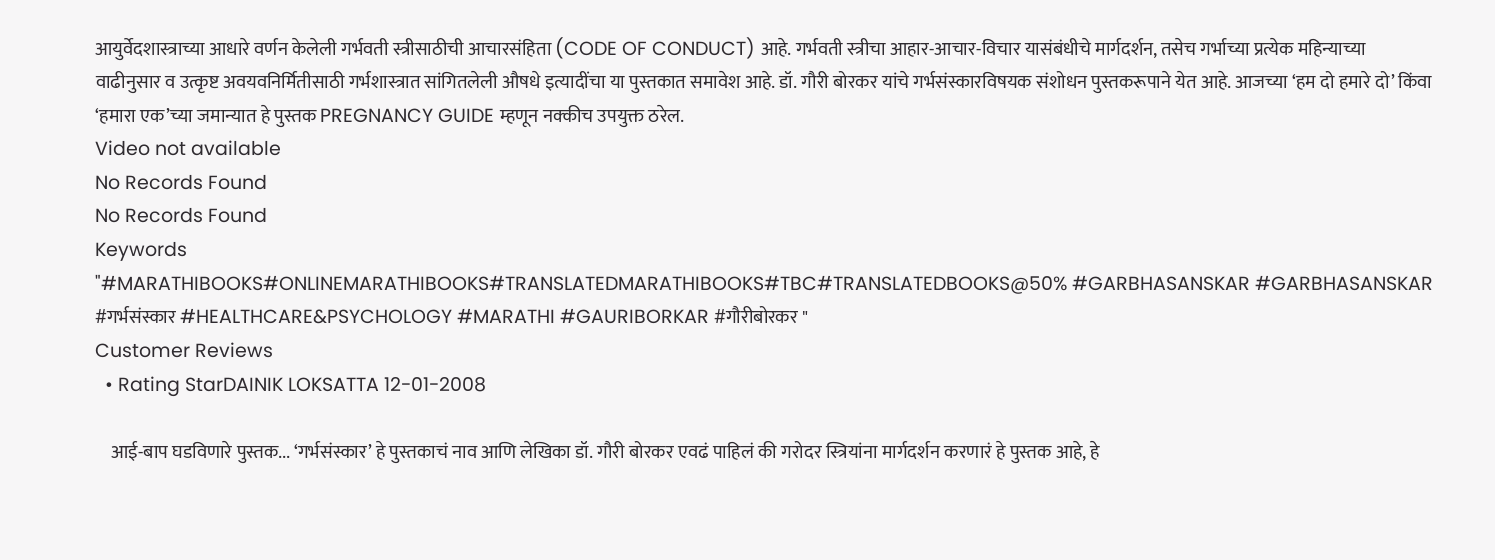आयुर्वेदशास्त्राच्या आधारे वर्णन केलेली गर्भवती स्त्रीसाठीची आचारसंहिता (CODE OF CONDUCT) आहे. गर्भवती स्त्रीचा आहार-आचार-विचार यासंबंधीचे मार्गदर्शन, तसेच गर्भाच्या प्रत्येक महिन्याच्या वाढीनुसार व उत्कृष्ट अवयवनिर्मितीसाठी गर्भशास्त्रात सांगितलेली औषधे इत्यादींचा या पुस्तकात समावेश आहे. डॉ. गौरी बोरकर यांचे गर्भसंस्कारविषयक संशोधन पुस्तकरूपाने येत आहे. आजच्या ‘हम दो हमारे दो’ किंवा ‘हमारा एक’च्या जमान्यात हे पुस्तक PREGNANCY GUIDE म्हणून नक्कीच उपयुक्त ठरेल.
Video not available
No Records Found
No Records Found
Keywords
"#MARATHIBOOKS#ONLINEMARATHIBOOKS#TRANSLATEDMARATHIBOOKS#TBC#TRANSLATEDBOOKS@50% #GARBHASANSKAR #GARBHASANSKAR #गर्भसंस्कार #HEALTHCARE&PSYCHOLOGY #MARATHI #GAURIBORKAR #गौरीबोरकर "
Customer Reviews
  • Rating StarDAINIK LOKSATTA 12-01-2008

    आई-बाप घडविणारे पुस्तक... ‘गर्भसंस्कार’ हे पुस्तकाचं नाव आणि लेखिका डॉ. गौरी बोरकर एवढं पाहिलं की गरोदर स्त्रियांना मार्गदर्शन करणारं हे पुस्तक आहे, हे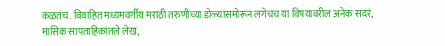कळतंच. विवाहित मध्यमवर्गीय मराठी तरुणींच्या डोळ्यांसमोरून लगेचच या विषयावरील अनेक सदरं, मासिक सापताहिकांतले लेख,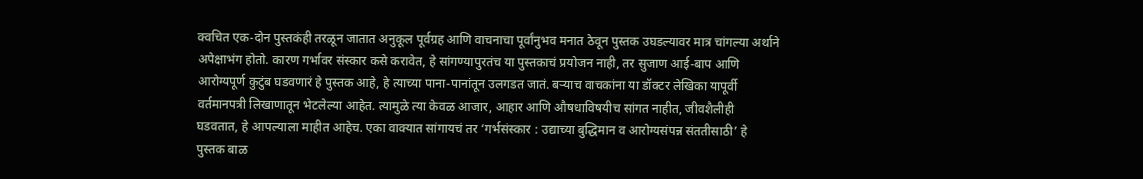क्वचित एक-दोन पुस्तकंही तरळून जातात अनुकूल पूर्वग्रह आणि वाचनाचा पूर्वांनुभव मनात ठेवून पुस्तक उघडल्यावर मात्र चांगल्या अर्थाने अपेक्षाभंग होतो. कारण गर्भावर संस्कार कसे करावेत, हे सांगण्यापुरतंच या पुस्तकाचं प्रयोजन नाही, तर सुजाण आई-बाप आणि आरोग्यपूर्ण कुटुंब घडवणारं हे पुस्तक आहे, हे त्याच्या पाना-पानांतून उलगडत जातं. बऱ्याच वाचकांना या डॉक्टर लेखिका यापूर्वी वर्तमानपत्री लिखाणातून भेटलेल्या आहेत. त्यामुळे त्या केवळ आजार, आहार आणि औषधाविषयीच सांगत नाहीत, जीवशैलीही घडवतात, हे आपल्याला माहीत आहेच. एका वाक्यात सांगायचं तर ‘गर्भसंस्कार : उद्याच्या बुद्धिमान व आरोग्यसंपन्न संततीसाठी’ हे पुस्तक बाळ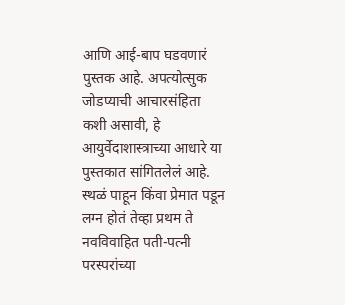आणि आई-बाप घडवणारं पुस्तक आहे. अपत्योत्सुक जोडप्याची आचारसंहिता कशी असावी, हे आयुर्वेदाशास्त्राच्या आधारे या पुस्तकात सांगितलेलं आहे. स्थळं पाहून किंवा प्रेमात पडून लग्न होतं तेव्हा प्रथम ते नवविवाहित पती-पत्नी परस्परांच्या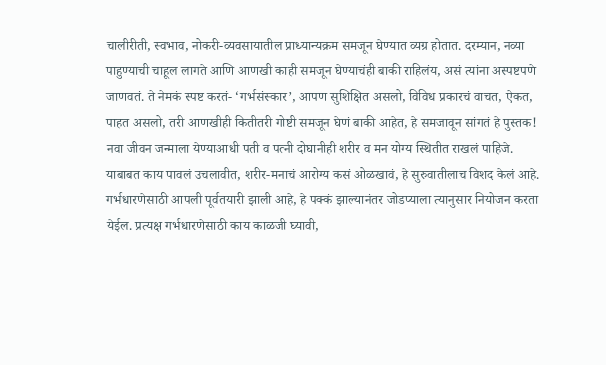चालीरीती, स्वभाव, नोकरी-व्यवसायातील प्राध्यान्यक्रम समजून घेण्यात व्यग्र होतात. दरम्यान, नव्या पाहुण्याची चाहूल लागते आणि आणखी काही समजून घेण्याचंही बाकी राहिलंय, असं त्यांना अस्पष्टपणे जाणवतं. ते नेमकं स्पष्ट करतं- ‘गर्भसंस्कार’, आपण सुशिक्षित असलो, विविध प्रकारचं वाचत, ऐकत, पाहत असलो, तरी आणखीही कितीतरी गोष्टी समजून घेणं बाकी आहेत, हे समजावून सांगतं हे पुस्तक! नवा जीवन जन्माला येण्याआधी पती व पत्नी दोघानीही शरीर व मन योग्य स्थितीत राखलं पाहिजे. याबाबत काय पावलं उचलावीत, शरीर-मनाचं आरोग्य कसं ओळखावं, हे सुरुवातीलाच विशद केलं आहे. गर्भधारणेसाठी आपली पूर्वतयारी झाली आहे, हे पक्कं झाल्यानंतर जोडप्याला त्यानुसार नियोजन करता येईल. प्रत्यक्ष गर्भधारणेसाठी काय काळजी घ्यावी,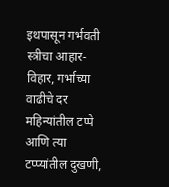इथपासून गर्भवती स्त्रीचा आहार-विहार, गर्भाच्या वाढीचे दर महिन्यांतील टप्पे आणि त्या टप्प्यांतील दुखणी,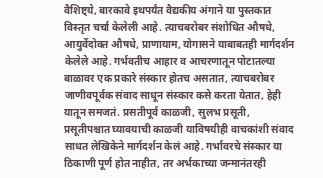वैशिष्ट्ये, बारकावे इथपर्यंत वैद्यकीय अंगाने या पुस्तकात विस्तृत चर्चा केलेली आहे. त्याचबरोबर संशोधित औषधे, आयुर्वेदोक्त औषधे, प्राणायाम, योगासने याबाबतही मार्गदर्शन केलेले आहे. गर्भवतीच आहार व आचरणातून पोटातल्या बाळावर एक प्रकारे संस्कार होतच असतात, त्याचबरोबर जाणीवपूर्वक संवाद साधून संस्कार कसे करता येतात, हेही यातून समजतं. प्रसतीपूर्व काळजी, सुलभ प्रसूती, प्रसूतीपश्चात घ्यावयाची काळजी याविषयीही वाचकांशी संवाद साधत लेखिकेने मार्गदर्शन केलं आहे. गर्भावरचे संस्कार या ठिकाणी पूर्ण होत नाहीत, तर अर्भकाच्या जन्मानंतरही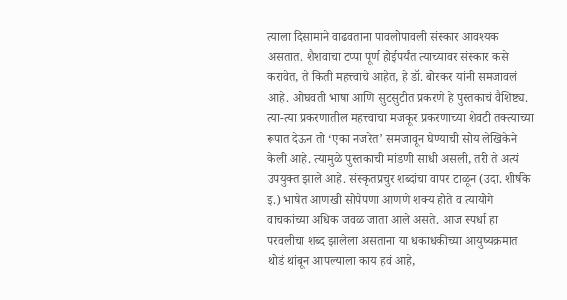त्याला दिसामाने वाढवताना पावलोपावली संस्कार आवश्यक असतात. शैशवाचा टप्पा पूर्ण होईपर्यंत त्याच्यावर संस्कार कसे करावेत, ते किती महत्त्वाचे आहेत, हे डॉ. बोरकर यांनी समजावलं आहे. ओघवती भाषा आणि सुटसुटीत प्रकरणे हे पुस्तकाचं वैशिष्ट्य. त्या-त्या प्रकरणातील महत्त्वाचा मजकूर प्रकरणाच्या शेवटी तक्त्याच्या रूपात देऊन तो ‘एका नजरेत’ समजावून घेण्याची सोय लेखिकेने केली आहे. त्यामुळे पुस्तकाची मांडणी साधी असली, तरी ते अत्यं उपयुक्त झाले आहे. संस्कृतप्रचुर शब्दांचा वापर टाळून (उदा. शीर्षके इ.) भाषेत आणखी सोपेपणा आणणे शक्य होते व त्यायोगे वाचकांच्या अधिक जवळ जाता आले असते. आज स्पर्धा हा परवलीचा शब्द झालेला असताना या धकाधकीच्या आयुष्यक्रमात थोडं थांबून आपल्याला काय हवं आहे,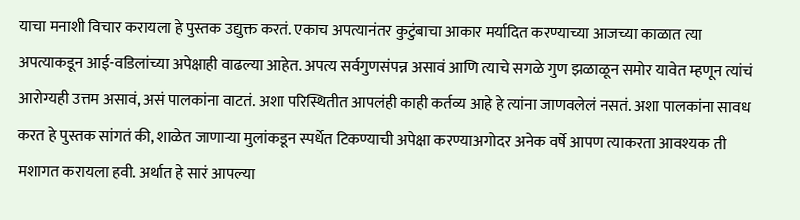याचा मनाशी विचार करायला हे पुस्तक उद्युक्त करतं. एकाच अपत्यानंतर कुटुंबाचा आकार मर्यादित करण्याच्या आजच्या काळात त्या अपत्याकडून आई-वडिलांच्या अपेक्षाही वाढल्या आहेत. अपत्य सर्वगुणसंपन्न असावं आणि त्याचे सगळे गुण झळाळून समोर यावेत म्हणून त्यांचं आरोग्यही उत्तम असावं, असं पालकांना वाटतं. अशा परिस्थितीत आपलंही काही कर्तव्य आहे हे त्यांना जाणवलेलं नसतं. अशा पालकांना सावध करत हे पुस्तक सांगतं की, शाळेत जाणाऱ्या मुलांकडून स्पर्धेत टिकण्याची अपेक्षा करण्याअगोदर अनेक वर्षे आपण त्याकरता आवश्यक ती मशागत करायला हवी. अर्थात हे सारं आपल्या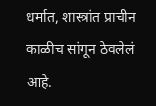धर्मात, शास्त्रांत प्राचीन काळीच सांगून ठेवलेलं आहे.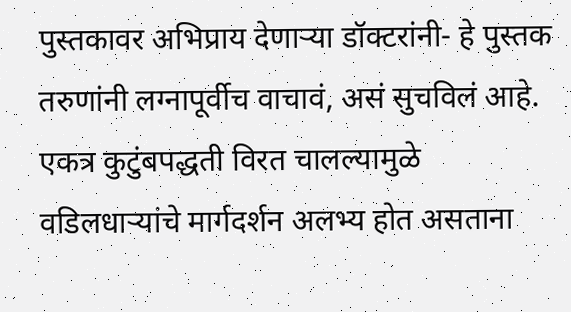पुस्तकावर अभिप्राय देणाऱ्या डॉक्टरांनी- हे पुस्तक तरुणांनी लग्नापूर्वीच वाचावं, असं सुचविलं आहे. एकत्र कुटुंबपद्धती विरत चालल्यामुळे वडिलधाऱ्यांचे मार्गदर्शन अलभ्य होत असताना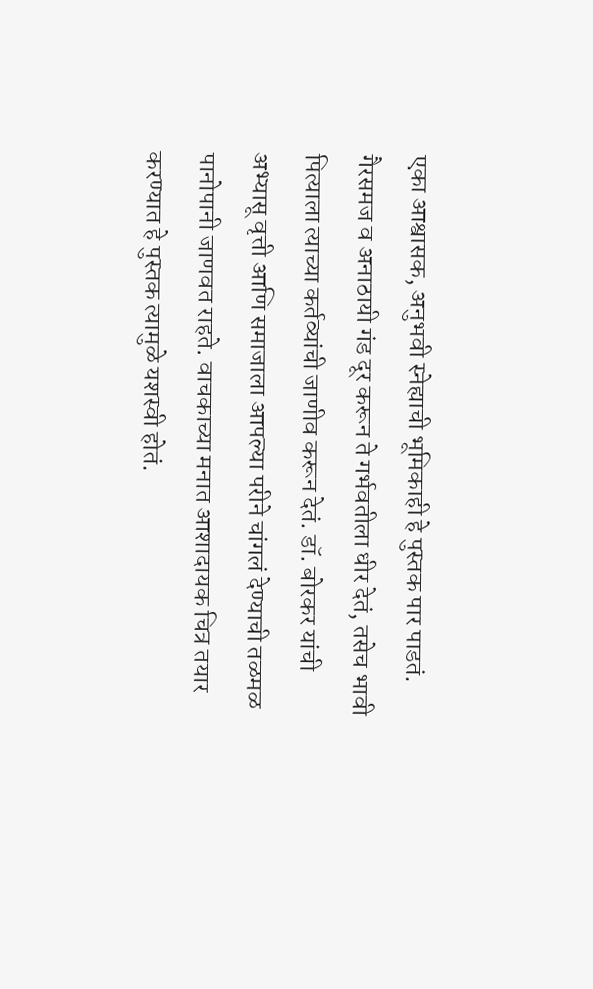एका आश्वासक, अनुभवी स्नेह्याची भूमिकाही हे पुस्तक पार पाडतं. गैरसमज व अनाठायी गंड दूर करून ते गर्भवतीला धीर देतं, तसेच भावी पित्याला त्याच्या कर्तव्यांची जाणीव करून देतं. डॉ. बोरकर यांची अभ्यासू वृत्ती आणि समाजाला आपल्या परीने चांगलं देण्याची तळमळ पानोपानी जाणवत राहते. वाचकाच्या मनात आशादायक चित्र तयार करण्यात हे पुस्तक त्यामुळे यशस्वी होतं.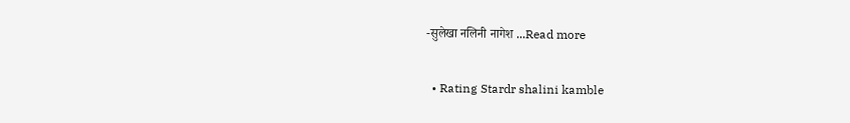-सुलेखा नलिनी नागेश ...Read more

  • Rating Stardr shalini kamble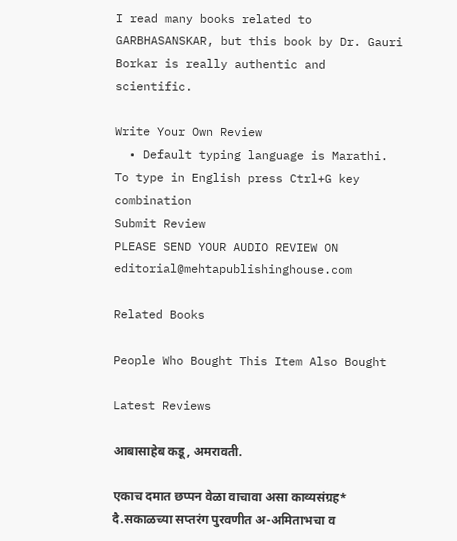I read many books related to GARBHASANSKAR, but this book by Dr. Gauri Borkar is really authentic and scientific.

Write Your Own Review
  • Default typing language is Marathi. To type in English press Ctrl+G key combination
Submit Review
PLEASE SEND YOUR AUDIO REVIEW ON editorial@mehtapublishinghouse.com

Related Books

People Who Bought This Item Also Bought

Latest Reviews

आबासाहेब कडू, अमरावती.

एकाच दमात छप्पन वेळा वाचावा असा काव्यसंग्रह* दै.सकाळच्या सप्तरंग पुरवणीत अ-अमिताभचा व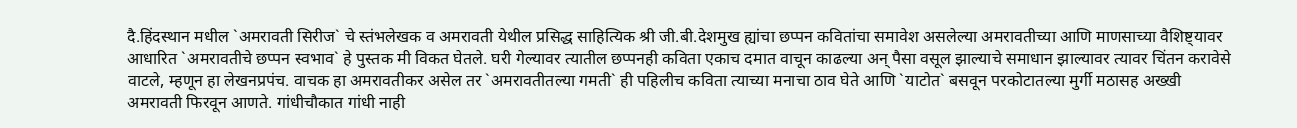दै.हिंदस्थान मधील `अमरावती सिरीज` चे स्तंभलेखक व अमरावती येथील प्रसिद्ध साहित्यिक श्री जी.बी.देशमुख ह्यांचा छप्पन कवितांचा समावेश असलेल्या अमरावतीच्या आणि माणसाच्या वैशिष्ट्यावर आधारित `अमरावतीचे छप्पन स्वभाव` हे पुस्तक मी विकत घेतले. घरी गेल्यावर त्यातील छप्पनही कविता एकाच दमात वाचून काढल्या अन् पैसा वसूल झाल्याचे समाधान झाल्यावर त्यावर चिंतन करावेसे वाटले, म्हणून हा लेखनप्रपंच. वाचक हा अमरावतीकर असेल तर `अमरावतीतल्या गमती` ही पहिलीच कविता त्याच्या मनाचा ठाव घेते आणि `याटोत` बसवून परकोटातल्या मुर्गी मठासह अख्खी अमरावती फिरवून आणते. गांधीचौकात गांधी नाही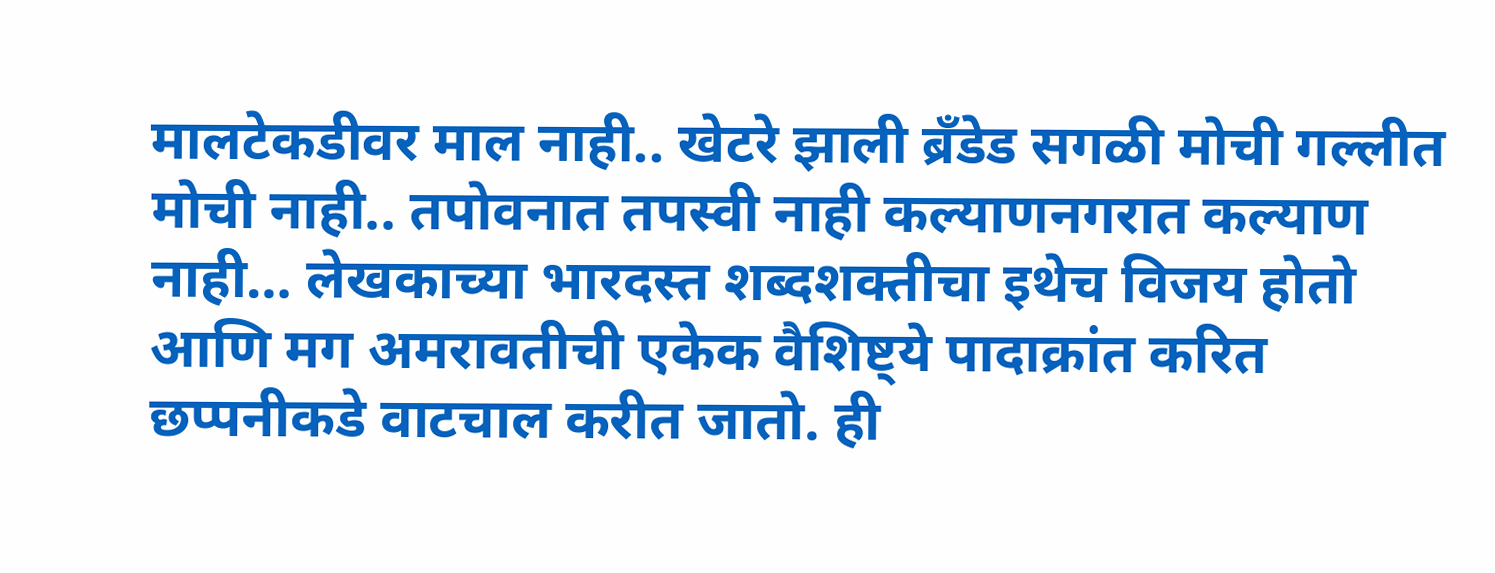मालटेकडीवर माल नाही.. खेटरे झाली ब्रँडेड सगळी मोची गल्लीत मोची नाही.. तपोवनात तपस्वी नाही कल्याणनगरात कल्याण नाही… लेखकाच्या भारदस्त शब्दशक्तीचा इथेच विजय होतो आणि मग अमरावतीची एकेक वैशिष्ट्ये पादाक्रांत करित छप्पनीकडे वाटचाल करीत जातो. ही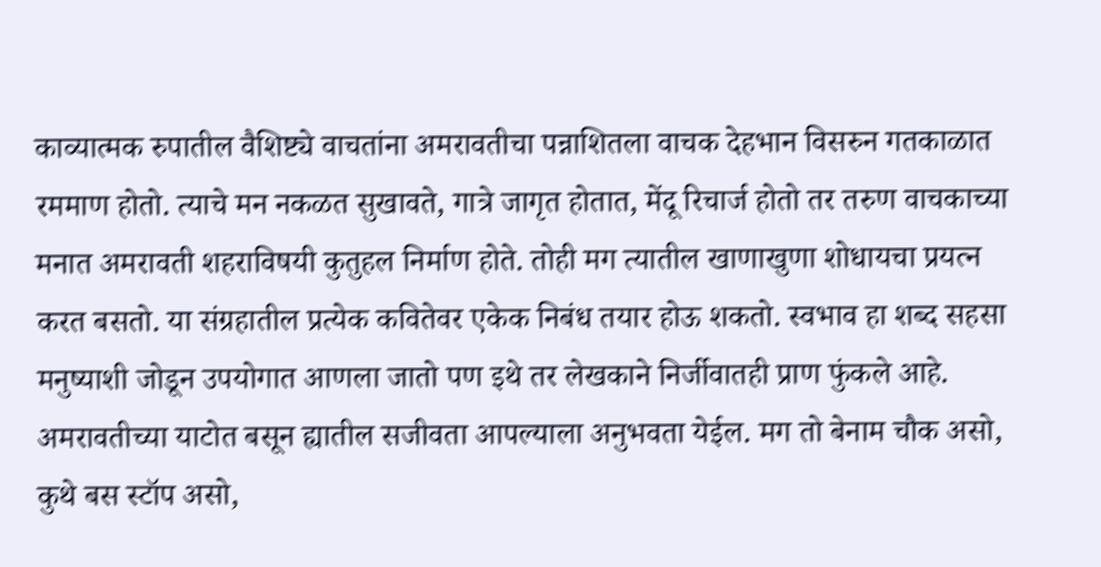काव्यात्मक रुपातील वैशिष्ट्ये वाचतांना अमरावतीचा पन्नाशितला वाचक देहभान विसरुन गतकाळात रममाण होतो. त्याचे मन नकळत सुखावते, गात्रे जागृत होतात, मेंदू रिचार्ज होतो तर तरुण वाचकाच्या मनात अमरावती शहराविषयी कुतुहल निर्माण होते. तोही मग त्यातील खाणाखुणा शोधायचा प्रयत्न करत बसतो. या संग्रहातील प्रत्येक कवितेवर एकेक निबंध तयार होऊ शकतो. स्वभाव हा शब्द सहसा मनुष्याशी जोडून उपयोगात आणला जातो पण इथे तर लेखकाने निर्जीवातही प्राण फुंकले आहे. अमरावतीच्या याटोत बसून ह्यातील सजीवता आपल्याला अनुभवता येईल. मग तो बेनाम चौक असो, कुथे बस स्टॉप असो,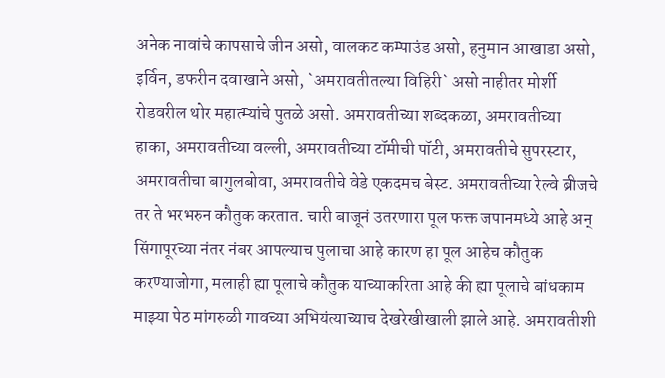अनेक नावांचे कापसाचे जीन असो, वालकट कम्पाउंड असो, हनुमान आखाडा असो, इर्विन, डफरीन दवाखाने असो, `अमरावतीतल्या विहिरी` असो नाहीतर मोर्शी रोडवरील थोर महात्म्यांचे पुतळे असो. अमरावतीच्या शब्दकळा, अमरावतीच्या हाका, अमरावतीच्या वल्ली, अमरावतीच्या टॉमीची पॉटी, अमरावतीचे सुपरस्टार, अमरावतीचा बागुलबोवा, अमरावतीचे वेडे एकदमच बेस्ट. अमरावतीच्या रेल्वे ब्रीजचे तर ते भरभरुन कौतुक करतात. चारी बाजूनं उतरणारा पूल फक्त जपानमध्ये आहे अन् सिंगापूरच्या नंतर नंबर आपल्याच पुलाचा आहे कारण हा पूल आहेच कौतुक करण्याजोगा, मलाही ह्या पूलाचे कौतुक याच्याकरिता आहे की ह्या पूलाचे बांधकाम माझ्या पेठ मांगरुळी गावच्या अभियंत्याच्याच देखरेखीखाली झाले आहे. अमरावतीशी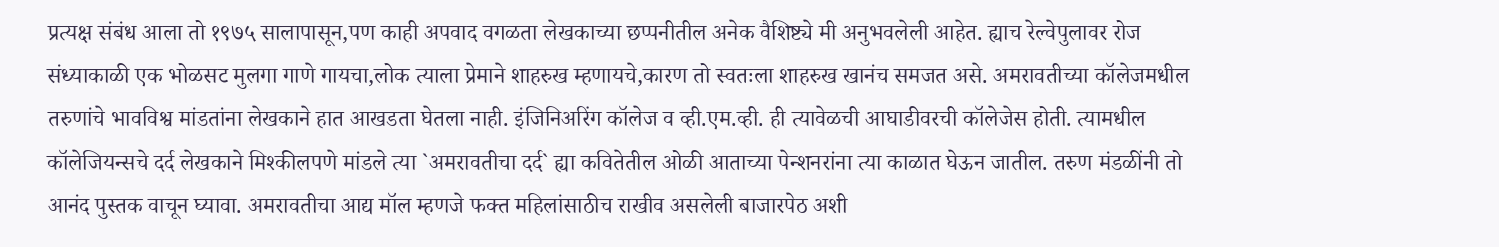प्रत्यक्ष संबंध आला तो १९७५ सालापासून,पण काही अपवाद वगळता लेखकाच्या छप्पनीतील अनेक वैशिष्ट्ये मी अनुभवलेली आहेत. ह्याच रेल्वेपुलावर रोज संध्याकाळी एक भोळसट मुलगा गाणे गायचा,लोक त्याला प्रेमाने शाहरुख म्हणायचे,कारण तो स्वतःला शाहरुख खानंच समजत असे. अमरावतीच्या कॉलेजमधील तरुणांचे भावविश्व मांडतांना लेखकाने हात आखडता घेतला नाही. इंजिनिअरिंग कॉलेज व व्ही.एम.व्ही. ही त्यावेळची आघाडीवरची कॉलेजेस होती. त्यामधील कॉलेजियन्सचे दर्द लेखकाने मिश्कीलपणे मांडले त्या `अमरावतीचा दर्द` ह्या कवितेतील ओळी आताच्या पेन्शनरांना त्या काळात घेऊन जातील. तरुण मंडळींनी तो आनंद पुस्तक वाचून घ्यावा. अमरावतीचा आद्य मॉल म्हणजे फक्त महिलांसाठीच राखीव असलेली बाजारपेठ अशी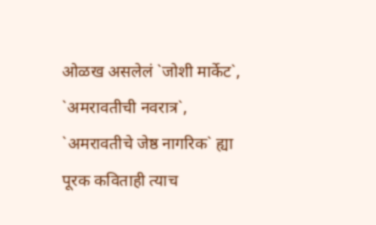ओळख असलेलं `जोशी मार्केट`, `अमरावतीची नवरात्र`, `अमरावतीचे जेष्ठ नागरिक` ह्या पूरक कविताही त्याच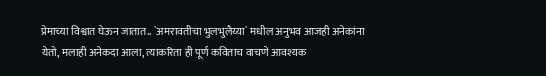प्रेमाच्या विश्वात घेऊन जातात.. `अमरावतीचा भुलभुलैय्या` मधील अनुभव आजही अनेकांना येतो, मलाही अनेकदा आला, त्याकरिता ही पूर्ण कविताच वाचणे आवश्यक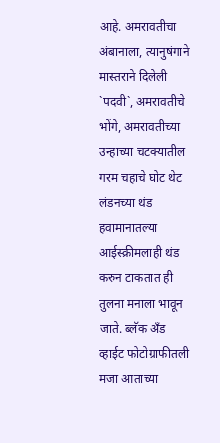आहे. अमरावतीचा अंबानाला, त्यानुषंगाने मास्तराने दिलेली `पदवी`, अमरावतीचे भोंगे, अमरावतीच्या उन्हाच्या चटक्यातील गरम चहाचे घोट थेट लंडनच्या थंड हवामानातल्या आईस्क्रीमलाही थंड करुन टाकतात ही तुलना मनाला भावून जाते. ब्लॅक अँड व्हाईट फोटोग्राफीतली मजा आताच्या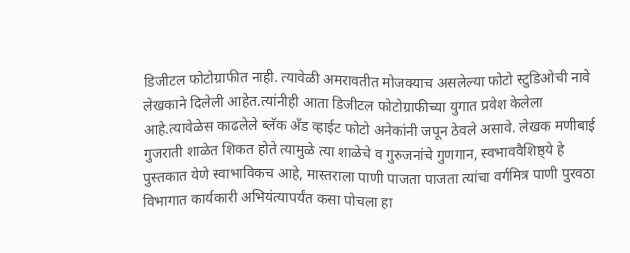डिजीटल फोटोग्राफीत नाही. त्यावेळी अमरावतीत मोजक्याच असलेल्या फोटो स्टुडिओची नावे लेखकाने दिलेली आहेत.त्यांनीही आता डिजीटल फोटोग्राफीच्या युगात प्रवेश केलेला आहे.त्यावेळेस काढलेले ब्लॅक अँड व्हाईट फोटो अनेकांनी जपून ठेवले असावे. लेखक मणीबाई गुजराती शाळेत शिकत होते त्यामुळे त्या शाळेचे व गुरुजनांचे गुणगान, स्वभाववैशिष्ठ्ये हे पुस्तकात येणे स्वाभाविकच आहे, मास्तराला पाणी पाजता पाजता त्यांचा वर्गमित्र पाणी पुरवठा विभागात कार्यकारी अभियंत्यापर्यंत कसा पोचला हा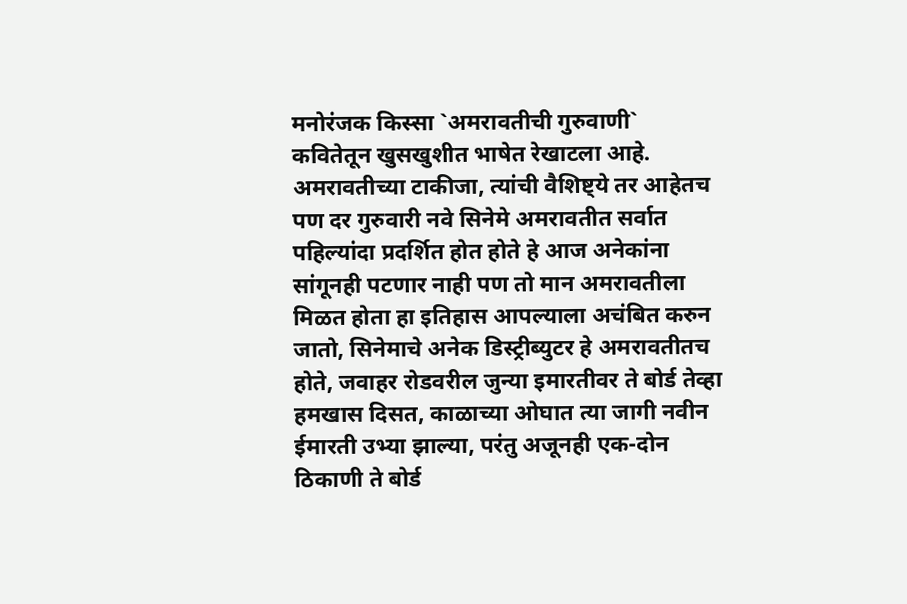मनोरंजक किस्सा `अमरावतीची गुरुवाणी` कवितेतून खुसखुशीत भाषेत रेखाटला आहे. अमरावतीच्या टाकीजा, त्यांची वैशिष्ट्ये तर आहेतच पण दर गुरुवारी नवे सिनेमे अमरावतीत सर्वात पहिल्यांदा प्रदर्शित होत होते हे आज अनेकांना सांगूनही पटणार नाही पण तो मान अमरावतीला मिळत होता हा इतिहास आपल्याला अचंबित करुन जातो, सिनेमाचे अनेक डिस्ट्रीब्युटर हे अमरावतीतच होते, जवाहर रोडवरील जुन्या इमारतीवर ते बोर्ड तेव्हा हमखास दिसत, काळाच्या ओघात त्या जागी नवीन ईमारती उभ्या झाल्या, परंतु अजूनही एक-दोन ठिकाणी ते बोर्ड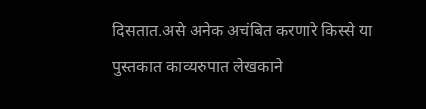दिसतात.असे अनेक अचंबित करणारे किस्से या पुस्तकात काव्यरुपात लेखकाने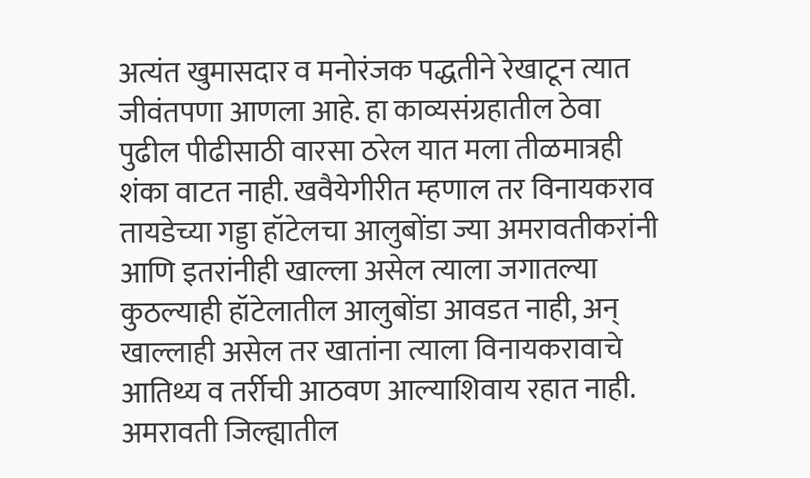अत्यंत खुमासदार व मनोरंजक पद्धतीने रेखाटून त्यात जीवंतपणा आणला आहे. हा काव्यसंग्रहातील ठेवा पुढील पीढीसाठी वारसा ठरेल यात मला तीळमात्रही शंका वाटत नाही. खवैयेगीरीत म्हणाल तर विनायकराव तायडेच्या गड्डा हॉटेलचा आलुबोंडा ज्या अमरावतीकरांनी आणि इतरांनीही खाल्ला असेल त्याला जगातल्या कुठल्याही हॉटेलातील आलुबोंडा आवडत नाही, अन् खाल्लाही असेल तर खातांना त्याला विनायकरावाचे आतिथ्य व तर्रीची आठवण आल्याशिवाय रहात नाही. अमरावती जिल्ह्यातील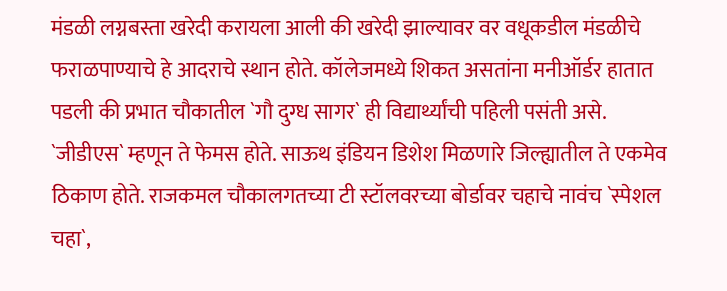मंडळी लग्नबस्ता खरेदी करायला आली की खरेदी झाल्यावर वर वधूकडील मंडळीचे फराळपाण्याचे हे आदराचे स्थान होते. कॉलेजमध्ये शिकत असतांना मनीऑर्डर हातात पडली की प्रभात चौकातील `गौ दुग्ध सागर` ही विद्यार्थ्यांची पहिली पसंती असे. `जीडीएस` म्हणून ते फेमस होते. साऊथ इंडियन डिशेश मिळणारे जिल्ह्यातील ते एकमेव ठिकाण होते. राजकमल चौकालगतच्या टी स्टॉलवरच्या बोर्डावर चहाचे नावंच `स्पेशल चहा`,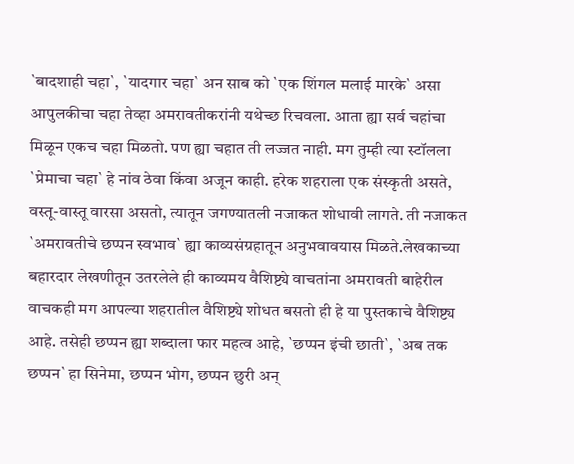`बादशाही चहा`, `यादगार चहा` अन साब को `एक शिंगल मलाई मारके` असा आपुलकीचा चहा तेव्हा अमरावतीकरांनी यथेच्छ रिचवला. आता ह्या सर्व चहांचा मिळून एकच चहा मिळतो. पण ह्या चहात ती लज्जत नाही. मग तुम्ही त्या स्टॉलला `प्रेमाचा चहा` हे नांव ठेवा किंवा अजून काही. हरेक शहराला एक संस्कृती असते, वस्तू-वास्तू वारसा असतो, त्यातून जगण्यातली नजाकत शोधावी लागते. ती नजाकत `अमरावतीचे छप्पन स्वभाव` ह्या काव्यसंग्रहातून अनुभवावयास मिळते.लेखकाच्या बहारदार लेखणीतून उतरलेले ही काव्यमय वैशिष्ट्ये वाचतांना अमरावती बाहेरील वाचकही मग आपल्या शहरातील वैशिष्ट्ये शोधत बसतो ही हे या पुस्तकाचे वैशिष्ट्य आहे. तसेही छप्पन ह्या शब्दाला फार महत्व आहे, `छप्पन इंची छाती`, `अब तक छप्पन` हा सिनेमा, छप्पन भोग, छप्पन छुरी अन्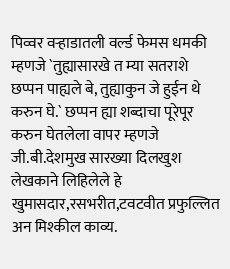पिव्वर वऱ्हाडातली वर्ल्ड फेमस धमकी म्हणजे `तुह्यासारखे त म्या सतराशे छप्पन पाह्यले बे, तुह्याकुन जे हुईन थे करुन घे.` छप्पन ह्या शब्दाचा पूरेपूर करुन घेतलेला वापर म्हणजे जी.बी.देशमुख सारख्या दिलखुश लेखकाने लिहिलेले हे खुमासदार,रसभरीत,टवटवीत प्रफुल्लित अन मिश्कील काव्य.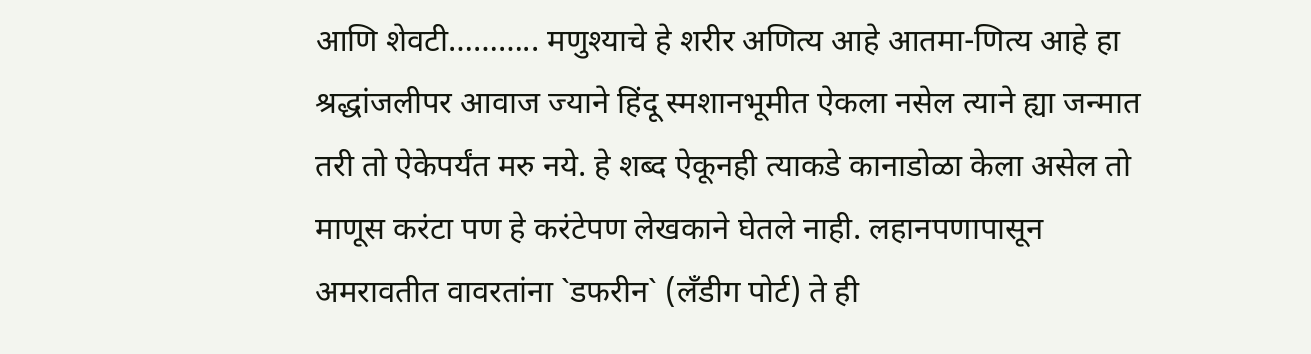आणि शेवटी……….. मणुश्याचे हे शरीर अणित्य आहे आतमा-णित्य आहे हा श्रद्धांजलीपर आवाज ज्याने हिंदू स्मशानभूमीत ऐकला नसेल त्याने ह्या जन्मात तरी तो ऐकेपर्यंत मरु नये. हे शब्द ऐकूनही त्याकडे कानाडोळा केला असेल तो माणूस करंटा पण हे करंटेपण लेखकाने घेतले नाही. लहानपणापासून अमरावतीत वावरतांना `डफरीन` (लँडीग पोर्ट) ते ही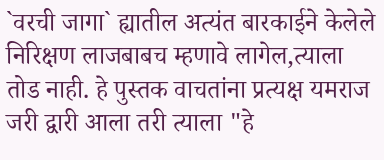`वरची जागा` ह्यातील अत्यंत बारकाईने केलेले निरिक्षण लाजबाबच म्हणावे लागेल,त्याला तोड नाही. हे पुस्तक वाचतांना प्रत्यक्ष यमराज जरी द्वारी आला तरी त्याला "हे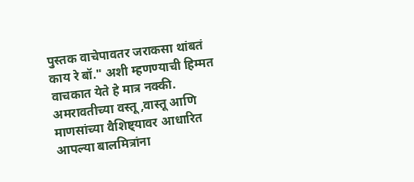पुस्तक वाचेपावतर जराकसा थांबतं काय रे बॉ." अशी म्हणण्याची हिम्मत वाचकात येते हे मात्र नक्की. अमरावतीच्या वस्तू,वास्तू आणि माणसांच्या वैशिष्ट्यावर आधारित आपल्या बालमित्रांना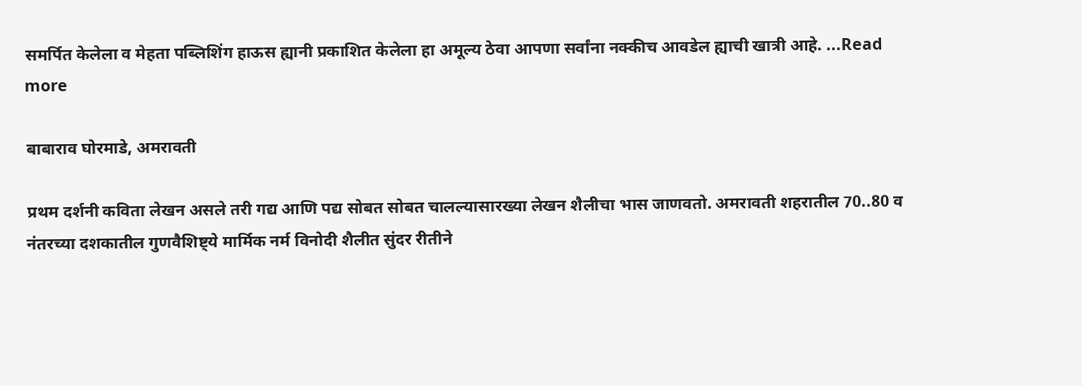समर्पित केलेला व मेहता पब्लिशिंग हाऊस ह्यानी प्रकाशित केलेला हा अमूल्य ठेवा आपणा सर्वांना नक्कीच आवडेल ह्याची खात्री आहे. ...Read more

बाबाराव घोरमाडे, अमरावती

प्रथम दर्शनी कविता लेखन असले तरी गद्य आणि पद्य सोबत सोबत चालल्यासारख्या लेखन शैलीचा भास जाणवतो. अमरावती शहरातील 70..80 व नंतरच्या दशकातील गुणवैशिष्ट्ये मार्मिक नर्म विनोदी शैलीत सुंदर रीतीने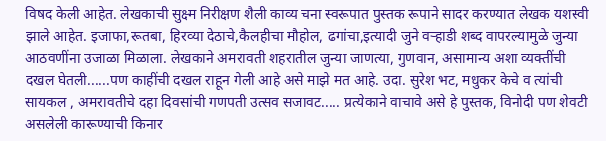विषद केली आहेत. लेखकाची सुक्ष्म निरीक्षण शैली काव्य चना स्वरूपात पुस्तक रूपाने सादर करण्यात लेखक यशस्वी झाले आहेत. इजाफा,रूतबा, हिरव्या देठाचे,कैलहीचा मौहोल, ढगांचा,इत्यादी जुने वऱ्हाडी शब्द वापरल्यामुळे जुन्या आठवणींना उजाळा मिळाला. लेखकाने अमरावती शहरातील जुन्या जाणत्या, गुणवान, असामान्य अशा व्यक्तींची दखल घेतली......पण काहींची दखल राहून गेली आहे असे माझे मत आहे. उदा. सुरेश भट, मधुकर केचे व त्यांची सायकल , अमरावतीचे दहा दिवसांची गणपती उत्सव सजावट..... प्रत्येकाने वाचावे असे हे पुस्तक, विनोदी पण शेवटी असलेली कारूण्याची किनार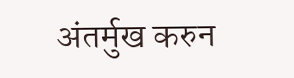अंतर्मुख करुन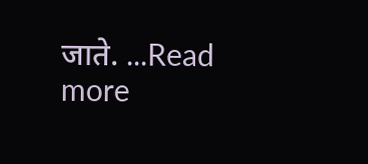जाते. ...Read more